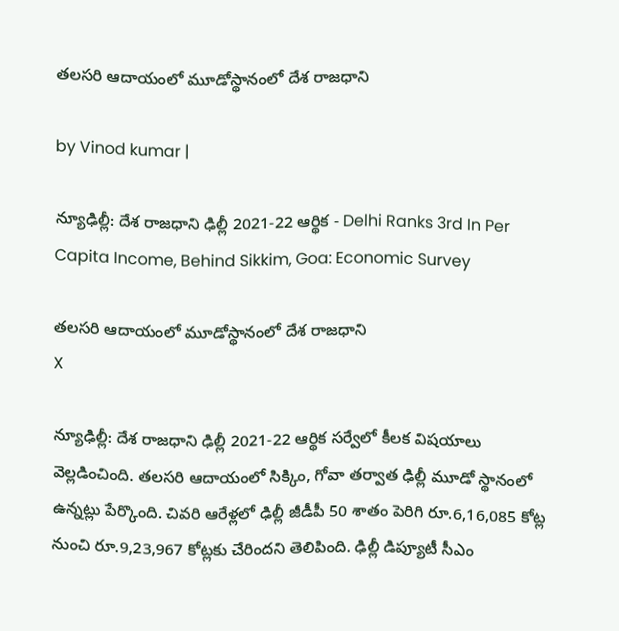తలసరి ఆదాయంలో మూడోస్థానంలో దేశ రాజధాని

by Vinod kumar |

న్యూఢిల్లీ: దేశ రాజధాని ఢిల్లీ 2021-22 ఆర్థిక - Delhi Ranks 3rd In Per Capita Income, Behind Sikkim, Goa: Economic Survey

తలసరి ఆదాయంలో మూడోస్థానంలో దేశ రాజధాని
X

న్యూఢిల్లీ: దేశ రాజధాని ఢిల్లీ 2021-22 ఆర్థిక సర్వేలో కీలక విషయాలు వెల్లడించింది. తలసరి ఆదాయంలో సిక్కిం, గోవా తర్వాత ఢిల్లీ మూడో స్థానంలో ఉన్నట్లు పేర్కొంది. చివరి ఆరేళ్లలో ఢిల్లీ జీడీపీ 50 శాతం పెరిగి రూ.6,16,085 కోట్ల నుంచి రూ.9,23,967 కోట్లకు చేరిందని తెలిపింది. ఢిల్లీ డిప్యూటీ సీఎం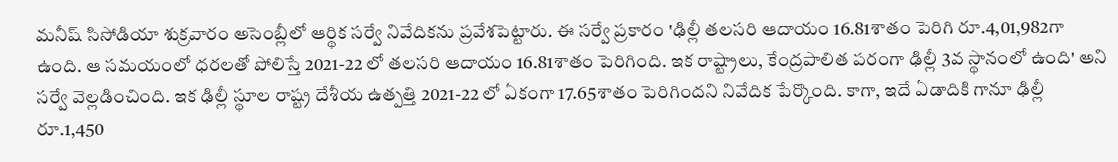మనీష్ సిసోడియా శుక్రవారం అసెంబ్లీలో ఆర్థిక సర్వే నివేదికను ప్రవేశపెట్టారు. ఈ సర్వే ప్రకారం 'ఢిల్లీ తలసరి ఆదాయం 16.81శాతం పెరిగి రూ.4,01,982గా ఉంది. ఆ సమయంలో ధరలతో పోలిస్తే 2021-22 లో తలసరి ఆదాయం 16.81శాతం పెరిగింది. ఇక రాష్ట్రాలు, కేంద్రపాలిత పరంగా ఢిల్లీ 3వ స్థానంలో ఉంది' అని సర్వే వెల్లడించింది. ఇక ఢిల్లీ స్థూల రాష్ట్ర దేశీయ ఉత్పత్తి 2021-22 లో ఏకంగా 17.65శాతం పెరిగిందని నివేదిక పేర్కొంది. కాగా, ఇదే ఏడాదికి గానూ ఢిల్లీ రూ.1,450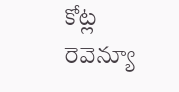కోట్ల రెవెన్యూ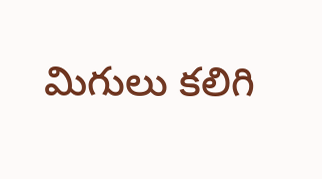మిగులు కలిగి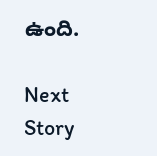ఉంది.

Next Story